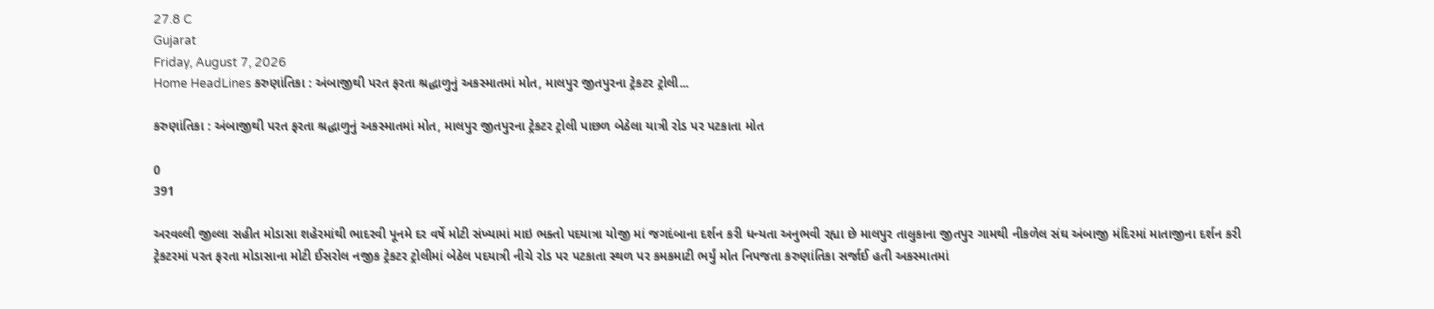27.8 C
Gujarat
Friday, August 7, 2026
Home HeadLines કરુણાંતિકા : અંબાજીથી પરત ફરતા શ્રદ્ધાળુનું અકસ્માતમાં મોત, માલપુર જીતપુરના ટ્રેકટર ટ્રોલી...

કરુણાંતિકા : અંબાજીથી પરત ફરતા શ્રદ્ધાળુનું અકસ્માતમાં મોત, માલપુર જીતપુરના ટ્રેકટર ટ્રોલી પાછળ બેઠેલા યાત્રી રોડ પર પટકાતા મોત

0
391

અરવલ્લી જીલ્લા સહીત મોડાસા શહેરમાંથી ભાદરવી પૂનમે દર વર્ષે મોટી સંખ્યામાં માઇ ભક્તો પદયાત્રા યોજી માં જગદંબાના દર્શન કરી ધન્યતા અનુભવી રહ્યા છે માલપુર તાલુકાના જીતપુર ગામથી નીકળેલ સંઘ અંબાજી મંદિરમાં માતાજીના દર્શન કરી ટ્રેકટરમાં પરત ફરતા મોડાસાના મોટી ઈસરોલ નજીક ટ્રેકટર ટ્રોલીમાં બેઠેલ પદયાત્રી નીચે રોડ પર પટકાતા સ્થળ પર કમકમાટી ભર્યું મોત નિપજતા કરુણાંતિકા સર્જાઈ હતી અકસ્માતમાં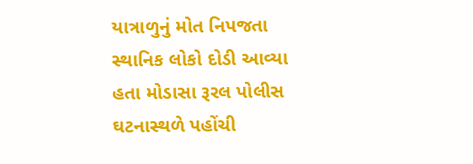યાત્રાળુનું મોત નિપજતા સ્થાનિક લોકો દોડી આવ્યા હતા મોડાસા રૂરલ પોલીસ ઘટનાસ્થળે પહોંચી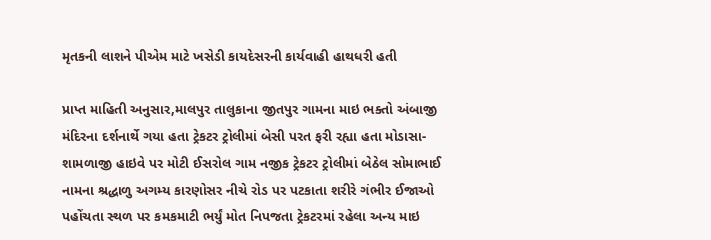મૃતકની લાશને પીએમ માટે ખસેડી કાયદેસરની કાર્યવાહી હાથધરી હતી

પ્રાપ્ત માહિતી અનુસાર,માલપુર તાલુકાના જીતપુર ગામના માઇ ભક્તો અંબાજી મંદિરના દર્શનાર્થે ગયા હતા ટ્રેકટર ટ્રોલીમાં બેસી પરત ફરી રહ્યા હતા મોડાસા-શામળાજી હાઇવે પર મોટી ઈસરોલ ગામ નજીક ટ્રેકટર ટ્રોલીમાં બેઠેલ સોમાભાઈ નામના શ્રદ્ધાળુ અગમ્ય કારણોસર નીચે રોડ પર પટકાતા શરીરે ગંભીર ઈજાઓ પહોંચતા સ્થળ પર કમકમાટી ભર્યું મોત નિપજતા ટ્રેકટરમાં રહેલા અન્ય માઇ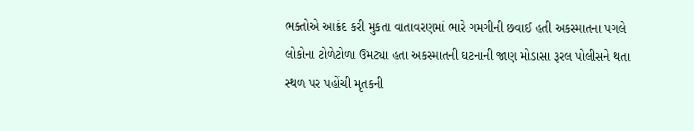ભક્તોએ આક્રંદ કરી મુકતા વાતાવરણમાં ભારે ગમગીની છવાઈ હતી અકસ્માતના પગલે લોકોના ટોળેટોળા ઉમટ્યા હતા અકસ્માતની ઘટનાની જાણ મોડાસા રૂરલ પોલીસને થતા સ્થળ પર પહોંચી મૃતકની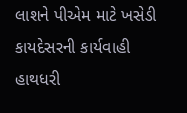લાશને પીએમ માટે ખસેડી કાયદેસરની કાર્યવાહી હાથધરી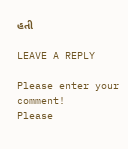હતી

LEAVE A REPLY

Please enter your comment!
Please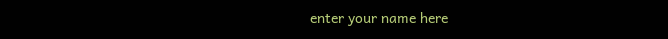enter your name here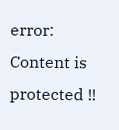error: Content is protected !!